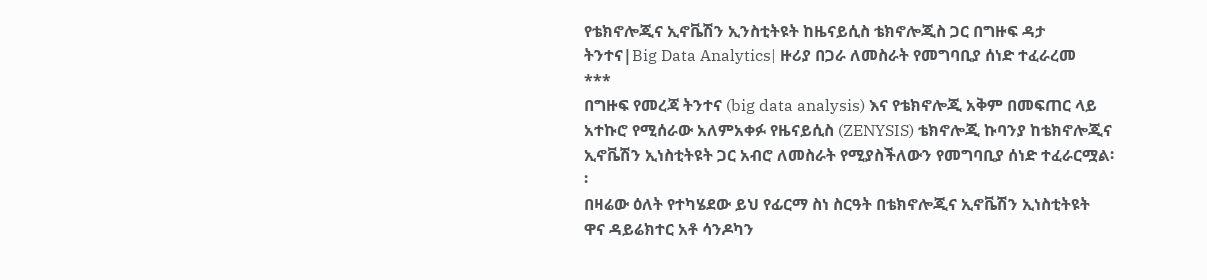የቴክኖሎጂና ኢኖቬሽን ኢንስቲትዩት ከዜናይሲስ ቴክኖሎጂስ ጋር በግዙፍ ዳታ ትንተና|Big Data Analytics| ዙሪያ በጋራ ለመስራት የመግባቢያ ሰነድ ተፈራረመ
***
በግዙፍ የመረጃ ትንተና (big data analysis) እና የቴክኖሎጂ አቅም በመፍጠር ላይ አተኩሮ የሚሰራው አለምአቀፉ የዜናይሲስ (ZENYSIS) ቴክኖሎጂ ኩባንያ ከቴክኖሎጂና ኢኖቬሽን ኢነስቲትዩት ጋር አብሮ ለመስራት የሚያስችለውን የመግባቢያ ሰነድ ተፈራርሟል፡፡
በዛሬው ዕለት የተካሄደው ይህ የፊርማ ስነ ስርዓት በቴክኖሎጂና ኢኖቬሽን ኢነስቲትዩት ዋና ዳይሬክተር አቶ ሳንዶካን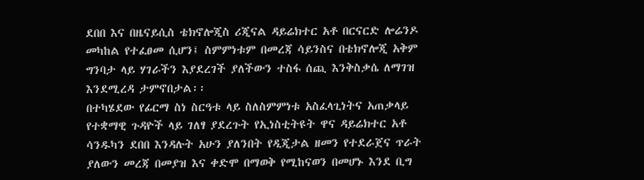ደበበ እና በዜናይሲስ ቴክኖሎጂስ ሪጂናል ዳይሬክተር አቶ በርናርድ ሎሬንዶ መካከል የተፈፀመ ሲሆን፤ ስምምነቱም በመረጃ ሳይንስና በቴክኖሎጂ አቅም ግንባታ ላይ ሃገራችን እያደረገች ያለችውን ተስፋ ሰጪ እንቅስቃሴ ለማገዝ እንደሚረዳ ታምኖበታል፡፡
በተካሄደው የፊርማ ስነ ስርዓቱ ላይ ስለስምምነቱ አስፈላጊነትና አጠቃላይ የተቋማዊ ጉዳዮች ላይ ገለፃ ያደረጉት የኢነስቲትዩት ዋና ዳይሬክተር አቶ ሳንዱካን ደበበ እንዳሉት አሁን ያለንበት የዲጂታል ዘመን የተደራጀና ጥራት ያለውን መረጃ በመያዝ እና ቀድሞ በማወቅ የሚከናወን በመሆኑ እንደ ቢግ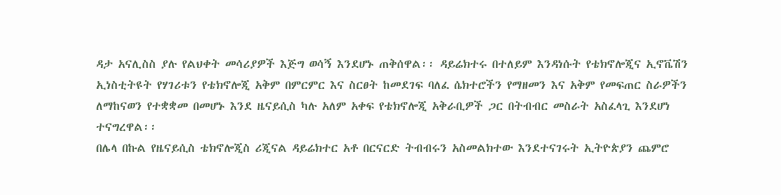ዳታ አናሊስስ ያሉ የልህቀት መሳሪያዎች እጅግ ወሳኝ እንደሆኑ ጠቅሰዋል፡፡ ዳይሬክተሩ በተለይም እንዳነሱት የቴክኖሎጂና ኢኖቬሽን ኢነስቲትዩት የሃገሪቱን የቴክኖሎጂ አቅም በምርምር እና ስርፀት ከመደገፍ ባለፈ ሴክተሮችን የማዘመን እና አቅም የመፍጠር ስራዎችን ለማከናወን የተቋቋመ በመሆኑ እንደ ዜናይሲስ ካሉ አለም አቀፍ የቴክኖሎጂ አቅራቢዎች ጋር በትብብር መስራት አስፈላጊ እንደሆነ ተናግረዋል፡፡
በሌላ በኩል የዜናይሲስ ቴክኖሎጂስ ሪጂናል ዳይሬክተር አቶ በርናርድ ትብብሩን አስመልክተው እንደተናገሩት ኢትዮጵያን ጨምሮ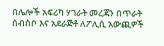በሌሎች አፍሪካ ሃገራት መረጃን በጥራት ሰብስቦ እና አደራጅቶ ለፖሊሲ አውጪዎች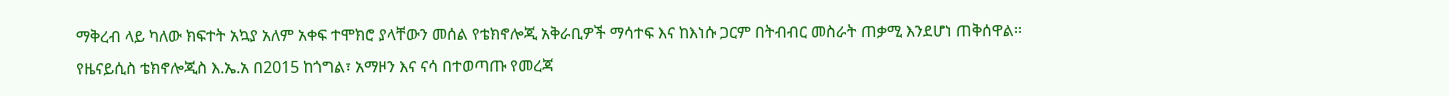ማቅረብ ላይ ካለው ክፍተት አኳያ አለም አቀፍ ተሞክሮ ያላቸውን መሰል የቴክኖሎጂ አቅራቢዎች ማሳተፍ እና ከእነሱ ጋርም በትብብር መስራት ጠቃሚ እንደሆነ ጠቅሰዋል፡፡
የዜናይሲስ ቴክኖሎጂስ እ.ኤ.አ በ2015 ከጎግል፣ አማዞን እና ናሳ በተወጣጡ የመረጃ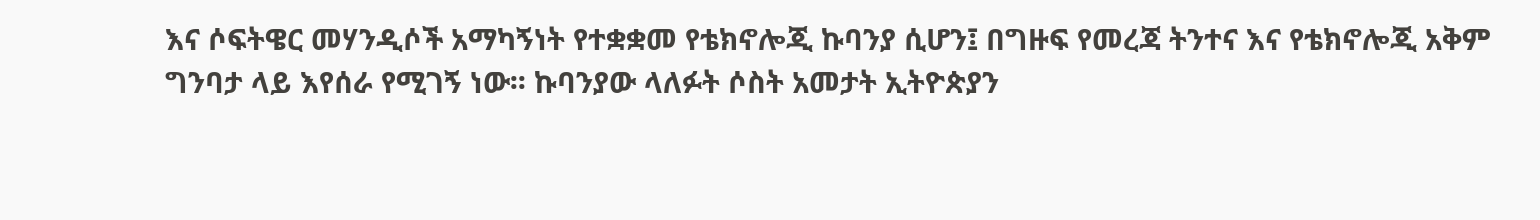እና ሶፍትዌር መሃንዲሶች አማካኝነት የተቋቋመ የቴክኖሎጂ ኩባንያ ሲሆን፤ በግዙፍ የመረጃ ትንተና እና የቴክኖሎጂ አቅም ግንባታ ላይ እየሰራ የሚገኝ ነው፡፡ ኩባንያው ላለፉት ሶስት አመታት ኢትዮጵያን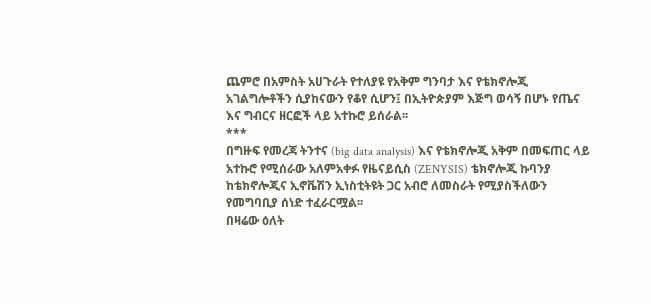ጨምሮ በአምስት አሀጉራት የተለያዩ የአቅም ግንባታ እና የቴክኖሎጂ አገልግሎቶችን ሲያከናውን የቆየ ሲሆን፤ በኢትዮጵያም እጅግ ወሳኝ በሆኑ የጤና እና ግብርና ዘርፎች ላይ አተኩሮ ይሰራል፡፡
***
በግዙፍ የመረጃ ትንተና (big data analysis) እና የቴክኖሎጂ አቅም በመፍጠር ላይ አተኩሮ የሚሰራው አለምአቀፉ የዜናይሲስ (ZENYSIS) ቴክኖሎጂ ኩባንያ ከቴክኖሎጂና ኢኖቬሽን ኢነስቲትዩት ጋር አብሮ ለመስራት የሚያስችለውን የመግባቢያ ሰነድ ተፈራርሟል፡፡
በዛሬው ዕለት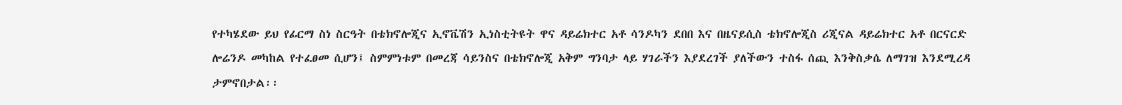የተካሄደው ይህ የፊርማ ስነ ስርዓት በቴክኖሎጂና ኢኖቬሽን ኢነስቲትዩት ዋና ዳይሬክተር አቶ ሳንዶካን ደበበ እና በዜናይሲስ ቴክኖሎጂስ ሪጂናል ዳይሬክተር አቶ በርናርድ ሎሬንዶ መካከል የተፈፀመ ሲሆን፤ ስምምነቱም በመረጃ ሳይንስና በቴክኖሎጂ አቅም ግንባታ ላይ ሃገራችን እያደረገች ያለችውን ተስፋ ሰጪ እንቅስቃሴ ለማገዝ እንደሚረዳ ታምኖበታል፡፡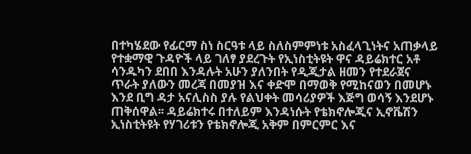በተካሄደው የፊርማ ስነ ስርዓቱ ላይ ስለስምምነቱ አስፈላጊነትና አጠቃላይ የተቋማዊ ጉዳዮች ላይ ገለፃ ያደረጉት የኢነስቲትዩት ዋና ዳይሬክተር አቶ ሳንዱካን ደበበ እንዳሉት አሁን ያለንበት የዲጂታል ዘመን የተደራጀና ጥራት ያለውን መረጃ በመያዝ እና ቀድሞ በማወቅ የሚከናወን በመሆኑ እንደ ቢግ ዳታ አናሊስስ ያሉ የልህቀት መሳሪያዎች እጅግ ወሳኝ እንደሆኑ ጠቅሰዋል፡፡ ዳይሬክተሩ በተለይም እንዳነሱት የቴክኖሎጂና ኢኖቬሽን ኢነስቲትዩት የሃገሪቱን የቴክኖሎጂ አቅም በምርምር እና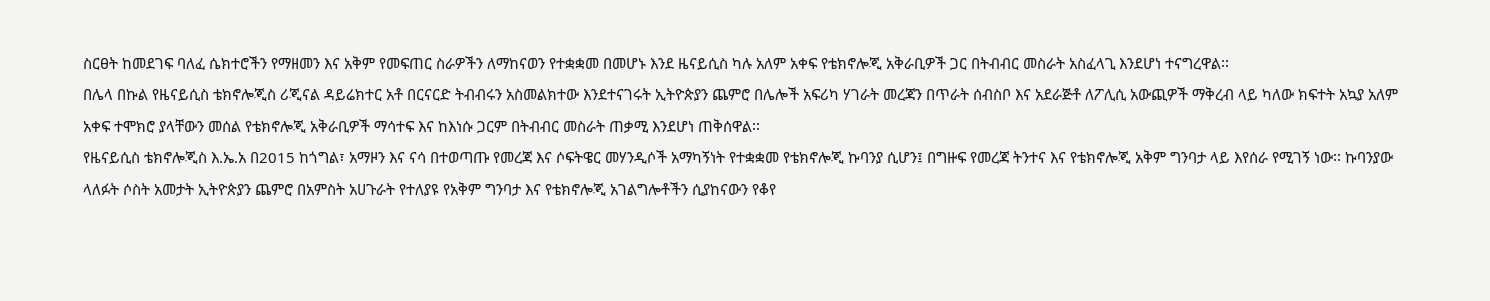ስርፀት ከመደገፍ ባለፈ ሴክተሮችን የማዘመን እና አቅም የመፍጠር ስራዎችን ለማከናወን የተቋቋመ በመሆኑ እንደ ዜናይሲስ ካሉ አለም አቀፍ የቴክኖሎጂ አቅራቢዎች ጋር በትብብር መስራት አስፈላጊ እንደሆነ ተናግረዋል፡፡
በሌላ በኩል የዜናይሲስ ቴክኖሎጂስ ሪጂናል ዳይሬክተር አቶ በርናርድ ትብብሩን አስመልክተው እንደተናገሩት ኢትዮጵያን ጨምሮ በሌሎች አፍሪካ ሃገራት መረጃን በጥራት ሰብስቦ እና አደራጅቶ ለፖሊሲ አውጪዎች ማቅረብ ላይ ካለው ክፍተት አኳያ አለም አቀፍ ተሞክሮ ያላቸውን መሰል የቴክኖሎጂ አቅራቢዎች ማሳተፍ እና ከእነሱ ጋርም በትብብር መስራት ጠቃሚ እንደሆነ ጠቅሰዋል፡፡
የዜናይሲስ ቴክኖሎጂስ እ.ኤ.አ በ2015 ከጎግል፣ አማዞን እና ናሳ በተወጣጡ የመረጃ እና ሶፍትዌር መሃንዲሶች አማካኝነት የተቋቋመ የቴክኖሎጂ ኩባንያ ሲሆን፤ በግዙፍ የመረጃ ትንተና እና የቴክኖሎጂ አቅም ግንባታ ላይ እየሰራ የሚገኝ ነው፡፡ ኩባንያው ላለፉት ሶስት አመታት ኢትዮጵያን ጨምሮ በአምስት አሀጉራት የተለያዩ የአቅም ግንባታ እና የቴክኖሎጂ አገልግሎቶችን ሲያከናውን የቆየ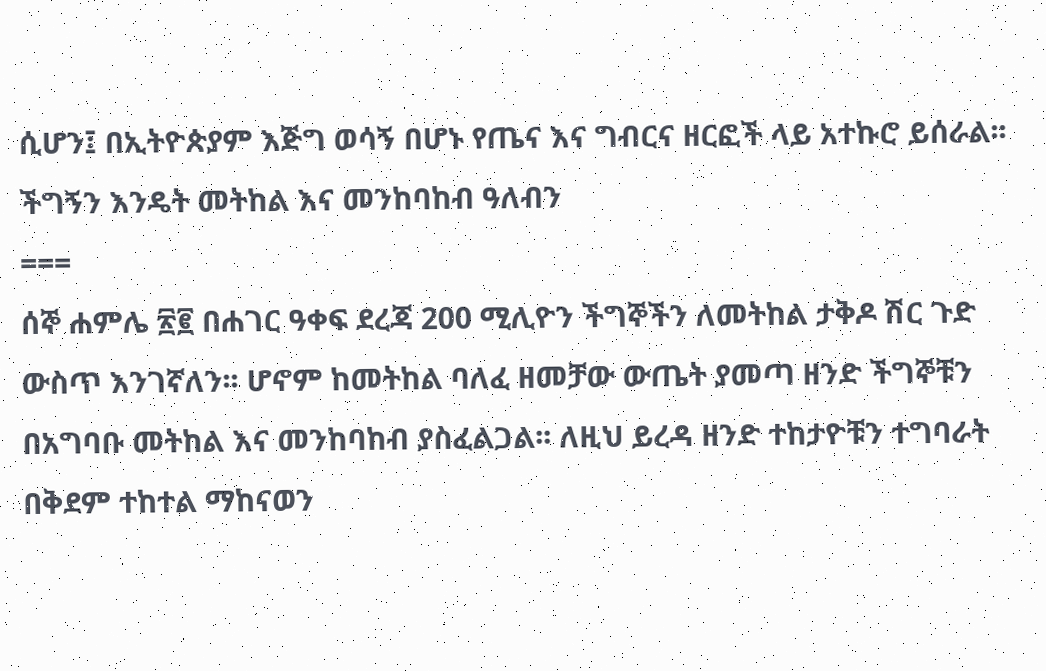ሲሆን፤ በኢትዮጵያም እጅግ ወሳኝ በሆኑ የጤና እና ግብርና ዘርፎች ላይ አተኩሮ ይሰራል፡፡
ችግኝን እንዴት መትከል እና መንከባከብ ዓለብን
===
ሰኞ ሐምሌ ፳፪ በሐገር ዓቀፍ ደረጃ 200 ሚሊዮን ችግኞችን ለመትከል ታቅዶ ሽር ጉድ ውስጥ እንገኛለን፡፡ ሆኖም ከመትከል ባለፈ ዘመቻው ውጤት ያመጣ ዘንድ ችግኞቹን በአግባቡ መትከል እና መንከባከብ ያስፈልጋል፡፡ ለዚህ ይረዳ ዘንድ ተከታዮቹን ተግባራት በቅደም ተከተል ማከናወን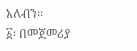አለብን፡፡
፩፡ በመጀመሪያ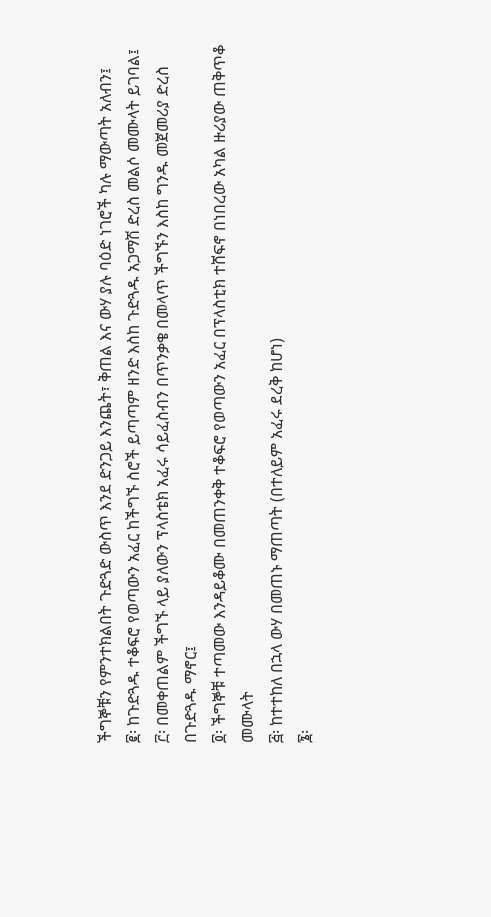ችግኞቹን የምንተክልበት ጉድጓድ ውስጥ እንደ ድንጋይ እንጨት፣ ቅጠል እና ውሃ ያሉ ባዕድ ነገሮች ካሉ ማውጣት አለብን፤
፪፡ ከጉድጓዱ ተቆፍሮ የወጣውን አፈር ከችግኙ ስሮች ይጣጣም ዘንድ እስከ ጉድጓዱ አጋማሽ ድረስ መልሶ መሙላት ይገባል፤
፫፡ በመቀጠልም ችግኙ ላይ ያለውን ፕላስቴክ አፈሩ ሳይፈስብን በጥንቃቄ በመላጥ ችግኙን እስከ ግንዱ መጀመሪያ ድረስ በጉድጓዱ ማኖር፤
፬፡ ችግኞቹ ተጣመው እንዳይቆሙ በመጠንቀቅ ተቆፍሮ የወጣውን አፈር በፕላስቲክ ተሸፍኖ በነበረው አካል ዙሪያው ጠቅጥቆ መሙላት
፭፡ ከተተከለ በኋላ ውሃ በመጠኑ ማጠጣት (በተለይም አፈሩ ደረቅ ከሆነ)
፮፡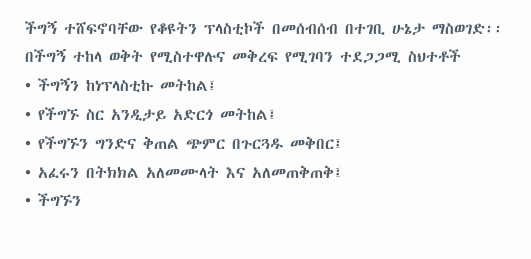ችግኝ ተሸፍኖባቸው የቆዩትን ፕላስቲኮች በመሰብሰብ በተገቢ ሁኔታ ማስወገድ፡፡
በችግኝ ተከላ ወቅት የሚስተዋሉና መቅረፍ የሚገባን ተደጋጋሚ ስህተቶች
• ችግኝን ከነፕላስቲኩ መትከል፤
• የችግኙ ስር አንዲታይ አድርጎ መትከል፤
• የችግኙን ግንድና ቅጠል ጭምር በጉርጓዱ መቅበር፤
• አፈሩን በትክክል አለመሙላት እና አለመጠቅጠቅ፤
• ችግኙን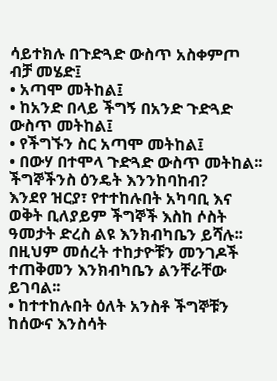ሳይተክሉ በጉድጓድ ውስጥ አስቀምጦ ብቻ መሄድ፤
• አጣሞ መትከል፤
• ከአንድ በላይ ችግኝ በአንድ ጉድጓድ ውስጥ መትከል፤
• የችግኙን ስር አጣሞ መትከል፤
• በውሃ በተሞላ ጉድጓድ ውስጥ መትከል፡፡
ችግኞችንስ ዕንዴት እንንከባከብ?
እንደየ ዝርያ፣ የተተከሉበት አካባቢ እና ወቅት ቢለያይም ችግኞች እስከ ሶስት ዓመታት ድረስ ልዩ እንክብካቤን ይሻሉ፡፡ በዚህም መሰረት ተከታዮቹን መንገዶች ተጠቅመን እንክብካቤን ልንቸራቸው ይገባል፡፡
• ከተተከሉበት ዕለት አንስቶ ችግኞቹን ከሰውና እንስሳት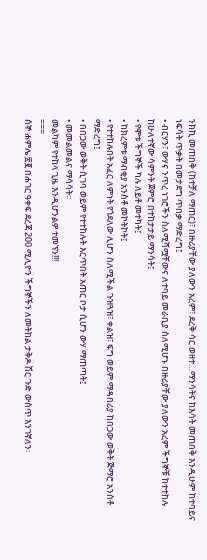ንክኪ መጠበቅ (ከተቻለ ማጠር)፣ በዙሪያቸው ያለውን አረም፣ ደረቅ ሳር ወዘተ…ማንሳትና ከእሳት መጠበቅ እንዲሁም ከተባይና ነፍሳት ጥቃት በመታደግ ጥበቃ ማድረግ፤
• ብርሃን፣ ውሃና ንጥረ ነገሮችን ስለሚሻሟቸውና ለተባይ መራቢያ ስለሚሆኑ በዙሪያቸው ያለውን አረም ችግኞቹ ከተተከሉ ከሁለተኛው ሳምንት ጀምሮ በተከታታይ ማንሳት፤
• የሞቱ ችግኞች ካሉ ለይቶ መተካት፤
• ከክረምቱ ማብቂያ አንስቶ መኮትኮት፤
• የተተከሉበት አፈር ለምነት የጎደለው ሊሆን ስለሚችል ጉዝጓዝ፣ ቀልዝ፣ ፍግ ወይም ማዳበሪያ ከበጋው ወቅት ጅማሮ አንስቶ ማድረግ፤
• በበጋው ወቅት ሲገባ ወይም የተተከሉት እርጥበት አጠር ቦታ ሲሆን ውሃ ማጠጣት፤
• መመልመልና ማሳሳት፡፡
መልካም የተከላ ጊዜ እንዲሆንልዎ ተመኘን!!!
===
ሰኞ ሐምሌ ፳፪ በሐገር ዓቀፍ ደረጃ 200 ሚሊዮን ችግኞችን ለመትከል ታቅዶ ሽር ጉድ ውስጥ እንገኛለን፡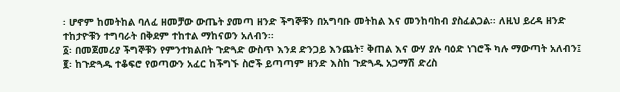፡ ሆኖም ከመትከል ባለፈ ዘመቻው ውጤት ያመጣ ዘንድ ችግኞቹን በአግባቡ መትከል እና መንከባከብ ያስፈልጋል፡፡ ለዚህ ይረዳ ዘንድ ተከታዮቹን ተግባራት በቅደም ተከተል ማከናወን አለብን፡፡
፩፡ በመጀመሪያ ችግኞቹን የምንተክልበት ጉድጓድ ውስጥ እንደ ድንጋይ እንጨት፣ ቅጠል እና ውሃ ያሉ ባዕድ ነገሮች ካሉ ማውጣት አለብን፤
፪፡ ከጉድጓዱ ተቆፍሮ የወጣውን አፈር ከችግኙ ስሮች ይጣጣም ዘንድ እስከ ጉድጓዱ አጋማሽ ድረስ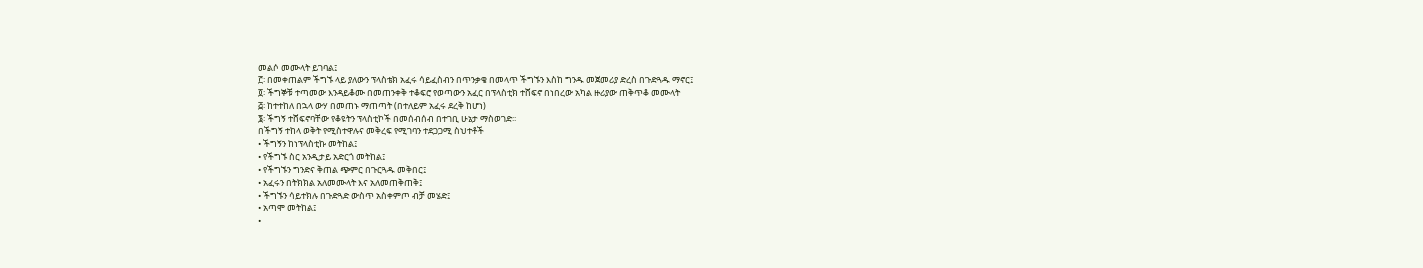መልሶ መሙላት ይገባል፤
፫፡ በመቀጠልም ችግኙ ላይ ያለውን ፕላስቴክ አፈሩ ሳይፈስብን በጥንቃቄ በመላጥ ችግኙን እስከ ግንዱ መጀመሪያ ድረስ በጉድጓዱ ማኖር፤
፬፡ ችግኞቹ ተጣመው እንዳይቆሙ በመጠንቀቅ ተቆፍሮ የወጣውን አፈር በፕላስቲክ ተሸፍኖ በነበረው አካል ዙሪያው ጠቅጥቆ መሙላት
፭፡ ከተተከለ በኋላ ውሃ በመጠኑ ማጠጣት (በተለይም አፈሩ ደረቅ ከሆነ)
፮፡ ችግኝ ተሸፍኖባቸው የቆዩትን ፕላስቲኮች በመሰብሰብ በተገቢ ሁኔታ ማስወገድ፡፡
በችግኝ ተከላ ወቅት የሚስተዋሉና መቅረፍ የሚገባን ተደጋጋሚ ስህተቶች
• ችግኝን ከነፕላስቲኩ መትከል፤
• የችግኙ ስር አንዲታይ አድርጎ መትከል፤
• የችግኙን ግንድና ቅጠል ጭምር በጉርጓዱ መቅበር፤
• አፈሩን በትክክል አለመሙላት እና አለመጠቅጠቅ፤
• ችግኙን ሳይተክሉ በጉድጓድ ውስጥ አስቀምጦ ብቻ መሄድ፤
• አጣሞ መትከል፤
•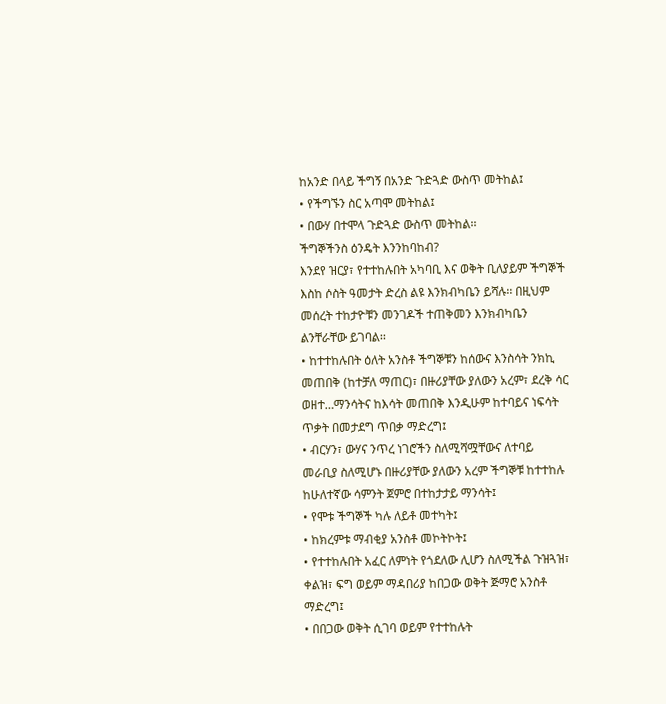ከአንድ በላይ ችግኝ በአንድ ጉድጓድ ውስጥ መትከል፤
• የችግኙን ስር አጣሞ መትከል፤
• በውሃ በተሞላ ጉድጓድ ውስጥ መትከል፡፡
ችግኞችንስ ዕንዴት እንንከባከብ?
እንደየ ዝርያ፣ የተተከሉበት አካባቢ እና ወቅት ቢለያይም ችግኞች እስከ ሶስት ዓመታት ድረስ ልዩ እንክብካቤን ይሻሉ፡፡ በዚህም መሰረት ተከታዮቹን መንገዶች ተጠቅመን እንክብካቤን ልንቸራቸው ይገባል፡፡
• ከተተከሉበት ዕለት አንስቶ ችግኞቹን ከሰውና እንስሳት ንክኪ መጠበቅ (ከተቻለ ማጠር)፣ በዙሪያቸው ያለውን አረም፣ ደረቅ ሳር ወዘተ…ማንሳትና ከእሳት መጠበቅ እንዲሁም ከተባይና ነፍሳት ጥቃት በመታደግ ጥበቃ ማድረግ፤
• ብርሃን፣ ውሃና ንጥረ ነገሮችን ስለሚሻሟቸውና ለተባይ መራቢያ ስለሚሆኑ በዙሪያቸው ያለውን አረም ችግኞቹ ከተተከሉ ከሁለተኛው ሳምንት ጀምሮ በተከታታይ ማንሳት፤
• የሞቱ ችግኞች ካሉ ለይቶ መተካት፤
• ከክረምቱ ማብቂያ አንስቶ መኮትኮት፤
• የተተከሉበት አፈር ለምነት የጎደለው ሊሆን ስለሚችል ጉዝጓዝ፣ ቀልዝ፣ ፍግ ወይም ማዳበሪያ ከበጋው ወቅት ጅማሮ አንስቶ ማድረግ፤
• በበጋው ወቅት ሲገባ ወይም የተተከሉት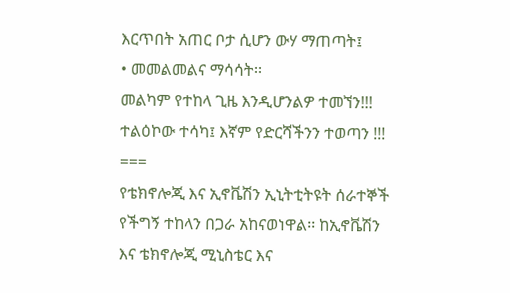እርጥበት አጠር ቦታ ሲሆን ውሃ ማጠጣት፤
• መመልመልና ማሳሳት፡፡
መልካም የተከላ ጊዜ እንዲሆንልዎ ተመኘን!!!
ተልዕኮው ተሳካ፤ እኛም የድርሻችንን ተወጣን !!!
===
የቴክኖሎጂ እና ኢኖቬሽን ኢኒትቲትዩት ሰራተኞች የችግኝ ተከላን በጋራ አከናወነዋል፡፡ ከኢኖቬሽን እና ቴክኖሎጂ ሚኒስቴር እና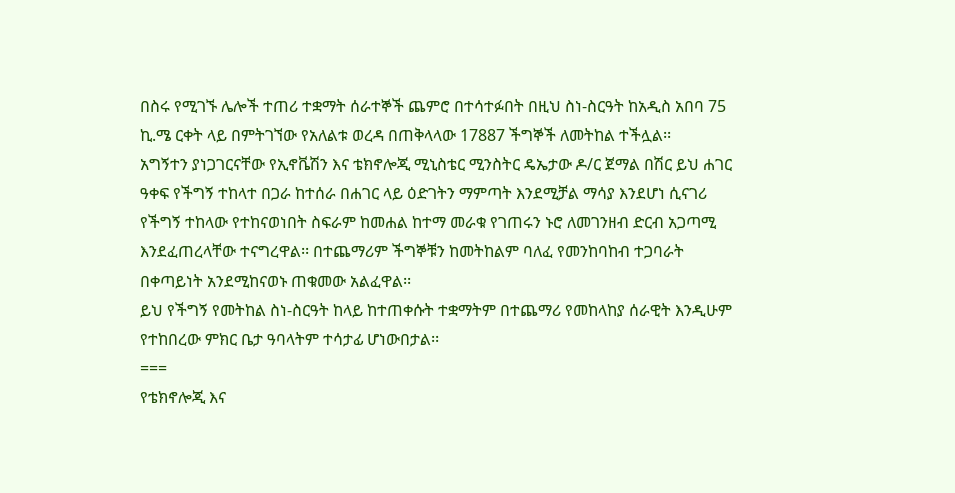በስሩ የሚገኙ ሌሎች ተጠሪ ተቋማት ሰራተኞች ጨምሮ በተሳተፉበት በዚህ ስነ-ስርዓት ከአዲስ አበባ 75 ኪ.ሜ ርቀት ላይ በምትገኘው የአለልቱ ወረዳ በጠቅላላው 17887 ችግኞች ለመትከል ተችሏል፡፡
አግኝተን ያነጋገርናቸው የኢኖቬሽን እና ቴክኖሎጂ ሚኒስቴር ሚንስትር ዴኤታው ዶ/ር ጀማል በሽር ይህ ሐገር ዓቀፍ የችግኝ ተከላተ በጋራ ከተሰራ በሐገር ላይ ዕድገትን ማምጣት እንደሚቻል ማሳያ እንደሆነ ሲናገሪ የችግኝ ተከላው የተከናወነበት ስፍራም ከመሐል ከተማ መራቁ የገጠሩን ኑሮ ለመገንዘብ ድርብ አጋጣሚ እንደፈጠረላቸው ተናግረዋል፡፡ በተጨማሪም ችግኞቹን ከመትከልም ባለፈ የመንከባከብ ተጋባራት በቀጣይነት አንደሚከናወኑ ጠቁመው አልፈዋል፡፡
ይህ የችግኝ የመትከል ስነ-ስርዓት ከላይ ከተጠቀሱት ተቋማትም በተጨማሪ የመከላከያ ሰራዊት እንዲሁም የተከበረው ምክር ቤታ ዓባላትም ተሳታፊ ሆነውበታል፡፡
===
የቴክኖሎጂ እና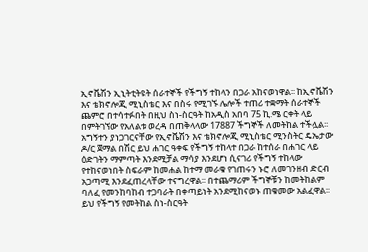ኢኖቬሽን ኢኒትቲትዩት ሰራተኞች የችግኝ ተከላን በጋራ አከናወነዋል፡፡ ከኢኖቬሽን እና ቴክኖሎጂ ሚኒስቴር እና በስሩ የሚገኙ ሌሎች ተጠሪ ተቋማት ሰራተኞች ጨምሮ በተሳተፉበት በዚህ ስነ-ስርዓት ከአዲስ አበባ 75 ኪ.ሜ ርቀት ላይ በምትገኘው የአለልቱ ወረዳ በጠቅላላው 17887 ችግኞች ለመትከል ተችሏል፡፡
አግኝተን ያነጋገርናቸው የኢኖቬሽን እና ቴክኖሎጂ ሚኒስቴር ሚንስትር ዴኤታው ዶ/ር ጀማል በሽር ይህ ሐገር ዓቀፍ የችግኝ ተከላተ በጋራ ከተሰራ በሐገር ላይ ዕድገትን ማምጣት እንደሚቻል ማሳያ እንደሆነ ሲናገሪ የችግኝ ተከላው የተከናወነበት ስፍራም ከመሐል ከተማ መራቁ የገጠሩን ኑሮ ለመገንዘብ ድርብ አጋጣሚ እንደፈጠረላቸው ተናግረዋል፡፡ በተጨማሪም ችግኞቹን ከመትከልም ባለፈ የመንከባከብ ተጋባራት በቀጣይነት አንደሚከናወኑ ጠቁመው አልፈዋል፡፡
ይህ የችግኝ የመትከል ስነ-ስርዓት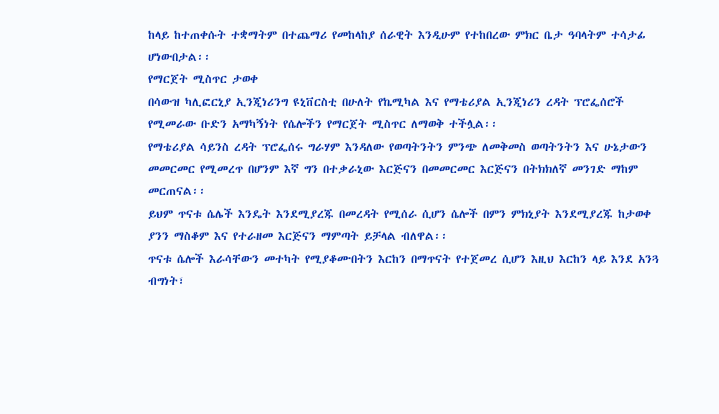ከላይ ከተጠቀሱት ተቋማትም በተጨማሪ የመከላከያ ሰራዊት እንዲሁም የተከበረው ምክር ቤታ ዓባላትም ተሳታፊ ሆነውበታል፡፡
የማርጀት ሚስጥር ታወቀ
በሳውዝ ካሊፎርኒያ ኢንጂነሪንግ ዩኒቨርስቲ በሁለት የኬሚካል እና የማቴሪያል ኢንጂነሪን ረዳት ፕሮፌሰሮች የሚመራው ቡድን አማካኝነት የሴሎችን የማርጀት ሚስጥር ለማወቅ ተችሏል፡፡
የማቴሪያል ሳይንስ ረዳት ፕሮፌሰሩ ግራሃም እንዳለው የወጣትንትን ምንጭ ለመቅመስ ወጣትንትን እና ሁኔታውን መመርመር የሚመረጥ በሆንም እኛ ግን በተቃራኒው እርጅናን በመመርመር እርጅናን በትክክለኛ መንገድ ማከም መርጠናል፡፡
ይህም ጥናቱ ሴሌች እንዴት እንደሚያረጁ በመረዳት የሚሰራ ሲሆን ሴሎች በምን ምክኒያት እንደሚያረጁ ከታወቀ ያንን ማስቆም እና የተራዘመ እርጅናን ማምጣት ይቻላል ብለዋል፡፡
ጥናቱ ሴሎች እራሳቸውን መተካት የሚያቆሙበትን እርከን በማጥናት የተጀመረ ሲሆን እዚህ እርከን ላይ እንደ አንጓ ብግነት፣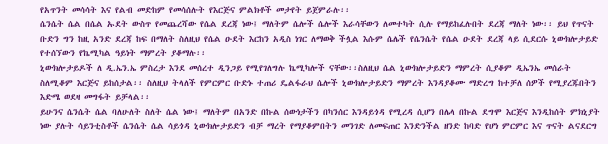የአጥንት መሳሳት እና የልብ መድከም የመሳሰሉት የእርጅና ምልክቶች መታየት ይጀምራሉ፡፡
ሴንሴት ሴል በሴል ኡደት ውስጥ የመጨረሻው የሴል ደረጃ ነው፤ ማለትም ሴሎች ሴሎች እራሳቸውን ለመተካት ሲሉ የማይከፈሉበት ደረጃ ማለት ነው፡፡ ይህ የጥናት ቡድን ግን ከዚ አንድ ደረጃ ከፍ በማለት ስለዚህ የሴል ዑደት እርከን አዲስ ነገር ለማወቅ ችሏል እሱም ሴሌች የሴንሴት የሴል ዑደት ደረጃ ላይ ሲደርሱ ኒውክሎታይድ የተሰኘውን የኬሚካል ዓይነት ማምረት ያቆማሉ፡፡
ኒውክሎታይዶች ለ ዲ.ኤን.ኤ ምስረታ እንደ መሰረተ ዲንጋይ የሚየገለግሉ ኬሚካሎች ናቸው፡፡ስለዚህ ሴል ኒውክሎታይድን ማምረት ሲያቆም ዲኤንኤ መሰራት ስለሚቆም እርጅና ይከሰታል፡፡ ስለዚህ ትላለች የምርምር ቡድኑ ተጠሪ ዴልፋራህ ሴሎች ኒውክሎታይድን ማምረት እንዳያቆሙ ማድረግ ከተቻለ ሰዎች የሚያረጁበትን እድሜ ወደዛ መግፋት ይቻላል፡፡
ይሁንና ሴንሴት ሴል ባለሁለት ስለት ሴል ነው፤ ማለትም በአንድ በኩል ሰውነታችን በካንሰር እንዳይጎዳ የሚረዳ ሲሆን በሌላ በኩል ደግሞ እርጅና እንዲከሰት ምክኒያት ነው ያሉት ሳይንቲስቶች ሴንሴት ሴል ሳይጎዳ ኒውክሎታይድን ብቻ ማረት የማያቆምበትን መንገድ ለመፍጠር እንድንችል ዘንድ ከባድ የሆነ ምርምር እና ጥናት ልናደርግ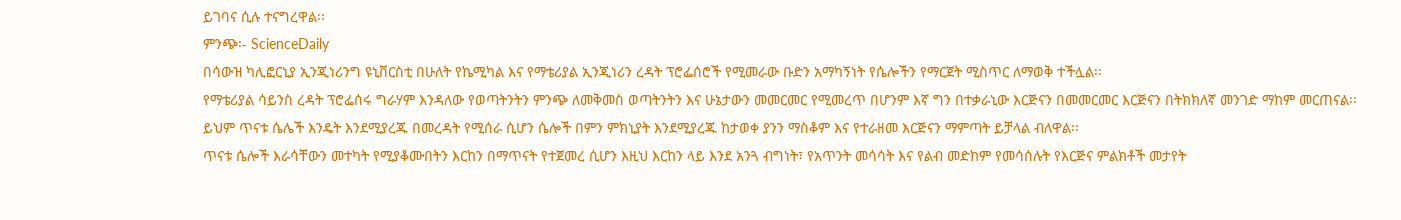ይገባና ሲሉ ተናግረዋል፡፡
ምንጭ፡- ScienceDaily
በሳውዝ ካሊፎርኒያ ኢንጂነሪንግ ዩኒቨርስቲ በሁለት የኬሚካል እና የማቴሪያል ኢንጂነሪን ረዳት ፕሮፌሰሮች የሚመራው ቡድን አማካኝነት የሴሎችን የማርጀት ሚስጥር ለማወቅ ተችሏል፡፡
የማቴሪያል ሳይንስ ረዳት ፕሮፌሰሩ ግራሃም እንዳለው የወጣትንትን ምንጭ ለመቅመስ ወጣትንትን እና ሁኔታውን መመርመር የሚመረጥ በሆንም እኛ ግን በተቃራኒው እርጅናን በመመርመር እርጅናን በትክክለኛ መንገድ ማከም መርጠናል፡፡
ይህም ጥናቱ ሴሌች እንዴት እንደሚያረጁ በመረዳት የሚሰራ ሲሆን ሴሎች በምን ምክኒያት እንደሚያረጁ ከታወቀ ያንን ማስቆም እና የተራዘመ እርጅናን ማምጣት ይቻላል ብለዋል፡፡
ጥናቱ ሴሎች እራሳቸውን መተካት የሚያቆሙበትን እርከን በማጥናት የተጀመረ ሲሆን እዚህ እርከን ላይ እንደ አንጓ ብግነት፣ የአጥንት መሳሳት እና የልብ መድከም የመሳሰሉት የእርጅና ምልክቶች መታየት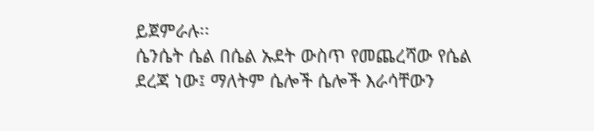ይጀምራሉ፡፡
ሴንሴት ሴል በሴል ኡደት ውስጥ የመጨረሻው የሴል ደረጃ ነው፤ ማለትም ሴሎች ሴሎች እራሳቸውን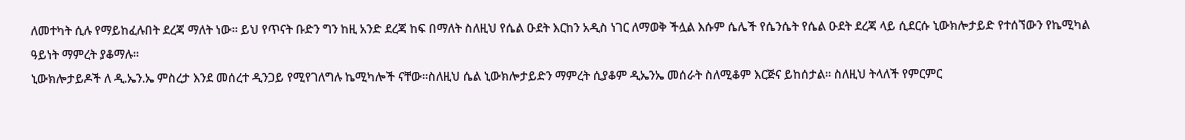ለመተካት ሲሉ የማይከፈሉበት ደረጃ ማለት ነው፡፡ ይህ የጥናት ቡድን ግን ከዚ አንድ ደረጃ ከፍ በማለት ስለዚህ የሴል ዑደት እርከን አዲስ ነገር ለማወቅ ችሏል እሱም ሴሌች የሴንሴት የሴል ዑደት ደረጃ ላይ ሲደርሱ ኒውክሎታይድ የተሰኘውን የኬሚካል ዓይነት ማምረት ያቆማሉ፡፡
ኒውክሎታይዶች ለ ዲ.ኤን.ኤ ምስረታ እንደ መሰረተ ዲንጋይ የሚየገለግሉ ኬሚካሎች ናቸው፡፡ስለዚህ ሴል ኒውክሎታይድን ማምረት ሲያቆም ዲኤንኤ መሰራት ስለሚቆም እርጅና ይከሰታል፡፡ ስለዚህ ትላለች የምርምር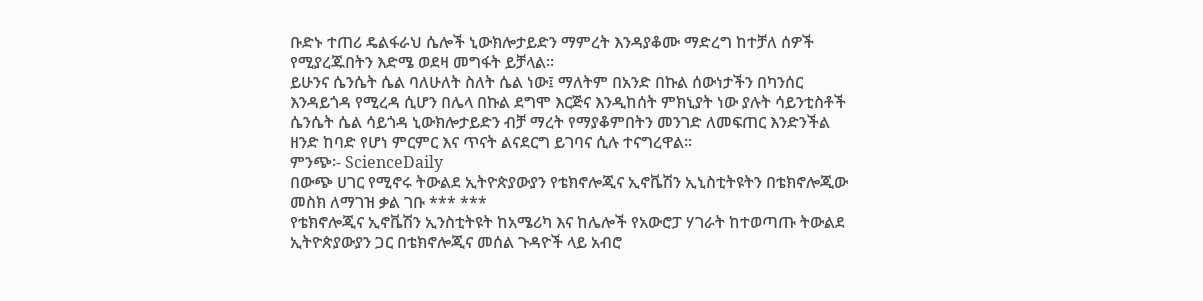ቡድኑ ተጠሪ ዴልፋራህ ሴሎች ኒውክሎታይድን ማምረት እንዳያቆሙ ማድረግ ከተቻለ ሰዎች የሚያረጁበትን እድሜ ወደዛ መግፋት ይቻላል፡፡
ይሁንና ሴንሴት ሴል ባለሁለት ስለት ሴል ነው፤ ማለትም በአንድ በኩል ሰውነታችን በካንሰር እንዳይጎዳ የሚረዳ ሲሆን በሌላ በኩል ደግሞ እርጅና እንዲከሰት ምክኒያት ነው ያሉት ሳይንቲስቶች ሴንሴት ሴል ሳይጎዳ ኒውክሎታይድን ብቻ ማረት የማያቆምበትን መንገድ ለመፍጠር እንድንችል ዘንድ ከባድ የሆነ ምርምር እና ጥናት ልናደርግ ይገባና ሲሉ ተናግረዋል፡፡
ምንጭ፡- ScienceDaily
በውጭ ሀገር የሚኖሩ ትውልደ ኢትዮጵያውያን የቴክኖሎጂና ኢኖቬሽን ኢኒስቲትዩትን በቴክኖሎጂው መስክ ለማገዝ ቃል ገቡ *** ***
የቴክኖሎጂና ኢኖቬሽን ኢንስቲትዩት ከአሜሪካ እና ከሌሎች የአውሮፓ ሃገራት ከተወጣጡ ትውልደ ኢትዮጵያውያን ጋር በቴክኖሎጂና መሰል ጉዳዮች ላይ አብሮ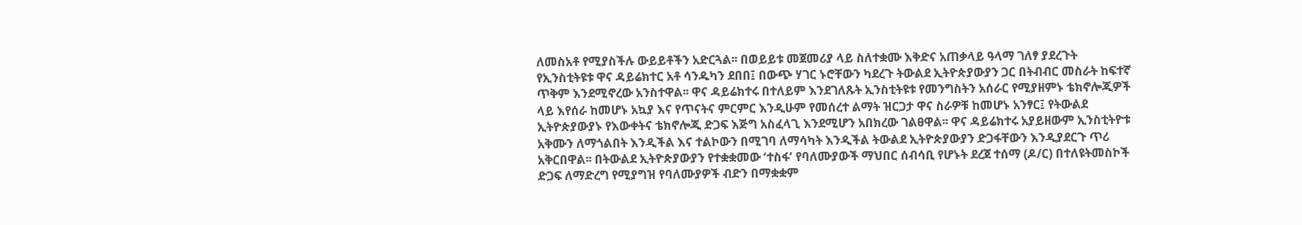ለመስአቶ የሚያስችሉ ውይይቶችን አድርጓል፡፡ በወይይቱ መጀመሪያ ላይ ስለተቋሙ እቅድና አጠቃላይ ዓላማ ገለፃ ያደረጉት የኢንስቲትዩቱ ዋና ዳይሬክተር አቶ ሳንዱካን ደበበ፤ በውጭ ሃገር ኑሮቸውን ካደረጉ ትውልደ ኢትዮጵያውያን ጋር በትብብር መስራት ከፍተኛ ጥቅም እንደሚኖረው አንስተዋል፡፡ ዋና ዳይሬክተሩ በተለይም እንደገለጹት ኢንስቲትዩቱ የመንግስትን አሰራር የሚያዘምኑ ቴክኖሎጂዎች ላይ እየሰራ ከመሆኑ አኳያ እና የጥናትና ምርምር እንዲሁም የመሰረተ ልማት ዝርጋታ ዋና ስራዎቹ ከመሆኑ አንፃር፤ የትውልደ ኢትዮጵያውያኑ የእውቀትና ቴክኖሎጂ ድጋፍ እጅግ አስፈላጊ እንደሚሆን አበክረው ገልፀዋል፡፡ ዋና ዳይሬክተሩ አያይዘውም ኢንስቲትዮቱ አቅሙን ለማጎልበት እንዲችል እና ተልኮውን በሚገባ ለማሳካት እንዲችል ትውልደ ኢትዮጵያውያን ድጋፋቸውን እንዲያደርጉ ጥሪ አቅርበዋል፡፡ በትውልደ ኢትዮጵያውያን የተቋቋመው ‘ተስፋ’ የባለሙያውች ማህበር ሰብሳቢ የሆኑት ደረጀ ተሰማ (ዶ/ር) በተለዩትመስኮች ድጋፍ ለማድረግ የሚያግዝ የባለሙያዎች ብድን በማቋቋም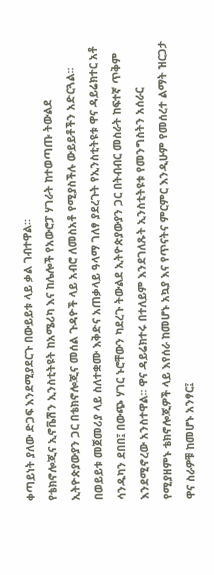ቀጣይነት ያለው ድጋፍ እንደሚያደርጉ በውይይቱ ላይ ቃል ገብተዋል፡፡
የቴክኖሎጂና ኢኖቬሽን ኢንስቲትዩት ከአሜሪካ እና ከሌሎች የአውሮፓ ሃገራት ከተወጣጡ ትውልደ ኢትዮጵያውያን ጋር በቴክኖሎጂና መሰል ጉዳዮች ላይ አብሮ ለመስአቶ የሚያስችሉ ውይይቶችን አድርጓል፡፡ በወይይቱ መጀመሪያ ላይ ስለተቋሙ እቅድና አጠቃላይ ዓላማ ገለፃ ያደረጉት የኢንስቲትዩቱ ዋና ዳይሬክተር አቶ ሳንዱካን ደበበ፤ በውጭ ሃገር ኑሮቸውን ካደረጉ ትውልደ ኢትዮጵያውያን ጋር በትብብር መስራት ከፍተኛ ጥቅም እንደሚኖረው አንስተዋል፡፡ ዋና ዳይሬክተሩ በተለይም እንደገለጹት ኢንስቲትዩቱ የመንግስትን አሰራር የሚያዘምኑ ቴክኖሎጂዎች ላይ እየሰራ ከመሆኑ አኳያ እና የጥናትና ምርምር እንዲሁም የመሰረተ ልማት ዝርጋታ ዋና ስራዎቹ ከመሆኑ አንፃር፤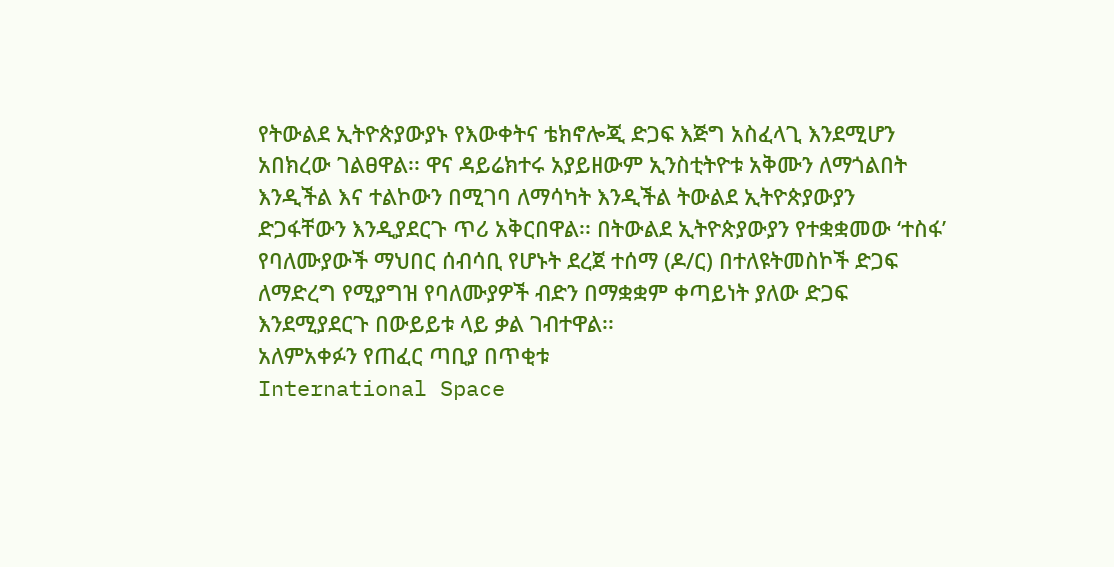የትውልደ ኢትዮጵያውያኑ የእውቀትና ቴክኖሎጂ ድጋፍ እጅግ አስፈላጊ እንደሚሆን አበክረው ገልፀዋል፡፡ ዋና ዳይሬክተሩ አያይዘውም ኢንስቲትዮቱ አቅሙን ለማጎልበት እንዲችል እና ተልኮውን በሚገባ ለማሳካት እንዲችል ትውልደ ኢትዮጵያውያን ድጋፋቸውን እንዲያደርጉ ጥሪ አቅርበዋል፡፡ በትውልደ ኢትዮጵያውያን የተቋቋመው ‘ተስፋ’ የባለሙያውች ማህበር ሰብሳቢ የሆኑት ደረጀ ተሰማ (ዶ/ር) በተለዩትመስኮች ድጋፍ ለማድረግ የሚያግዝ የባለሙያዎች ብድን በማቋቋም ቀጣይነት ያለው ድጋፍ እንደሚያደርጉ በውይይቱ ላይ ቃል ገብተዋል፡፡
አለምአቀፉን የጠፈር ጣቢያ በጥቂቱ
International Space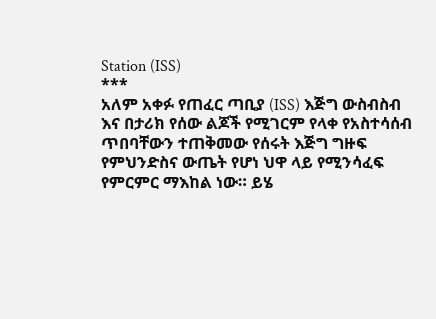Station (ISS)
***
አለም አቀፉ የጠፈር ጣቢያ (ISS) እጅግ ውስብስብ እና በታሪክ የሰው ልጆች የሚገርም የላቀ የአስተሳሰብ ጥበባቸውን ተጠቅመው የሰሩት እጅግ ግዙፍ የምህንድስና ውጤት የሆነ ህዋ ላይ የሚንሳፈፍ የምርምር ማእከል ነው። ይሄ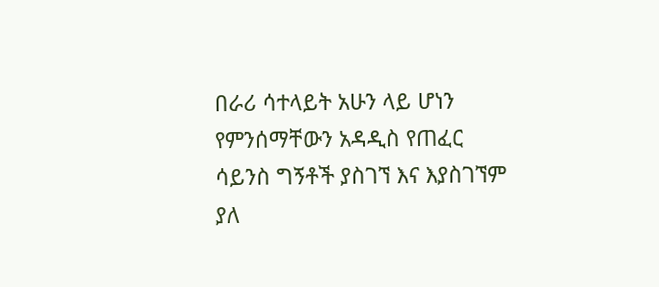በራሪ ሳተላይት አሁን ላይ ሆነን የምንሰማቸውን አዳዲስ የጠፈር ሳይንስ ግኝቶች ያስገኘ እና እያስገኘም ያለ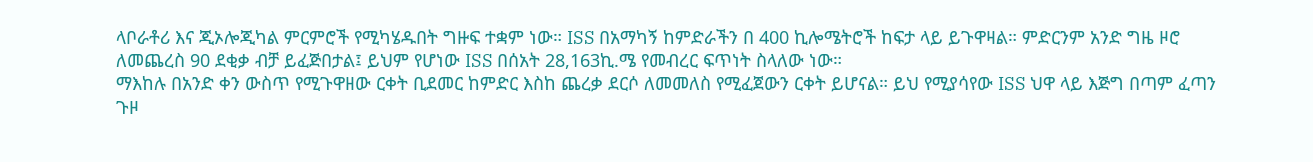ላቦራቶሪ እና ጂኦሎጂካል ምርምሮች የሚካሄዱበት ግዙፍ ተቋም ነው። ISS በአማካኝ ከምድራችን በ 400 ኪሎሜትሮች ከፍታ ላይ ይጉዋዛል። ምድርንም አንድ ግዜ ዞሮ ለመጨረስ 90 ደቂቃ ብቻ ይፈጅበታል፤ ይህም የሆነው ISS በሰአት 28,163ኪ.ሜ የመብረር ፍጥነት ስላለው ነው።
ማእከሉ በአንድ ቀን ውስጥ የሚጉዋዘው ርቀት ቢደመር ከምድር እስከ ጨረቃ ደርሶ ለመመለስ የሚፈጀውን ርቀት ይሆናል። ይህ የሚያሳየው ISS ህዋ ላይ እጅግ በጣም ፈጣን ጉዞ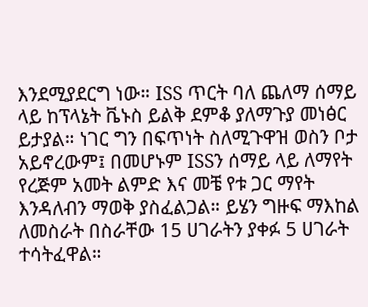እንደሚያደርግ ነው። ISS ጥርት ባለ ጨለማ ሰማይ ላይ ከፕላኔት ቬኑስ ይልቅ ደምቆ ያለማጉያ መነፅር ይታያል። ነገር ግን በፍጥነት ስለሚጉዋዝ ወስን ቦታ አይኖረውም፤ በመሆኑም ISSን ሰማይ ላይ ለማየት የረጅም አመት ልምድ እና መቼ የቱ ጋር ማየት እንዳለብን ማወቅ ያስፈልጋል። ይሄን ግዙፍ ማእከል ለመስራት በስራቸው 15 ሀገራትን ያቀፉ 5 ሀገራት ተሳትፈዋል።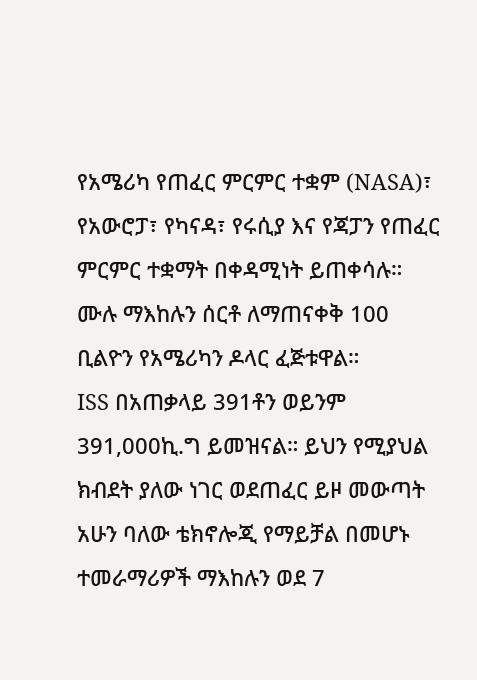የአሜሪካ የጠፈር ምርምር ተቋም (NASA)፣ የአውሮፓ፣ የካናዳ፣ የሩሲያ እና የጃፓን የጠፈር ምርምር ተቋማት በቀዳሚነት ይጠቀሳሉ። ሙሉ ማእከሉን ሰርቶ ለማጠናቀቅ 100 ቢልዮን የአሜሪካን ዶላር ፈጅቱዋል።
ISS በአጠቃላይ 391ቶን ወይንም 391,000ኪ.ግ ይመዝናል። ይህን የሚያህል ክብደት ያለው ነገር ወደጠፈር ይዞ መውጣት አሁን ባለው ቴክኖሎጂ የማይቻል በመሆኑ ተመራማሪዎች ማእከሉን ወደ 7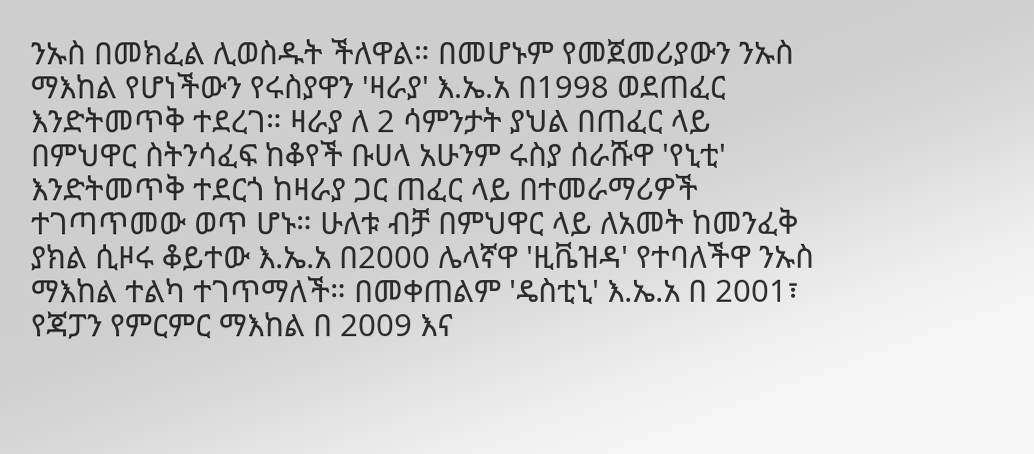ንኡስ በመክፈል ሊወስዱት ችለዋል። በመሆኑም የመጀመሪያውን ንኡስ ማእከል የሆነችውን የሩስያዋን 'ዛራያ' እ.ኤ.አ በ1998 ወደጠፈር እንድትመጥቅ ተደረገ። ዛራያ ለ 2 ሳምንታት ያህል በጠፈር ላይ በምህዋር ስትንሳፈፍ ከቆየች ቡሀላ አሁንም ሩስያ ሰራሹዋ 'የኒቲ' እንድትመጥቅ ተደርጎ ከዛራያ ጋር ጠፈር ላይ በተመራማሪዎች ተገጣጥመው ወጥ ሆኑ። ሁለቱ ብቻ በምህዋር ላይ ለአመት ከመንፈቅ ያክል ሲዞሩ ቆይተው እ.ኤ.አ በ2000 ሌላኛዋ 'ዚቬዝዳ' የተባለችዋ ንኡስ ማእከል ተልካ ተገጥማለች። በመቀጠልም 'ዴስቲኒ' እ.ኤ.አ በ 2001፣ የጃፓን የምርምር ማእከል በ 2009 እና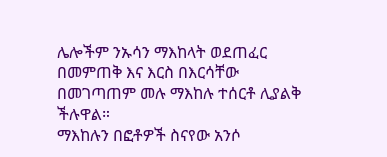ሌሎችም ንኡሳን ማእከላት ወደጠፈር በመምጠቅ እና እርስ በእርሳቸው በመገጣጠም መሉ ማእከሉ ተሰርቶ ሊያልቅ ችሉዋል።
ማእከሉን በፎቶዎች ስናየው አንሶ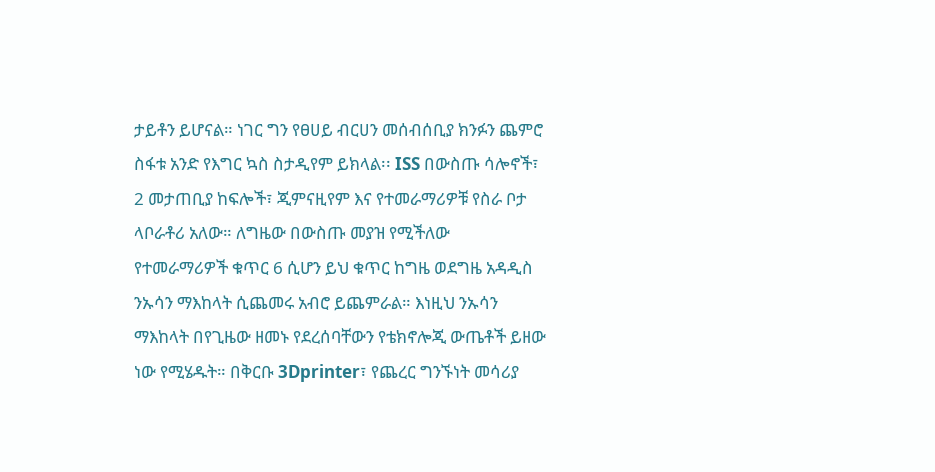ታይቶን ይሆናል። ነገር ግን የፀሀይ ብርሀን መሰብሰቢያ ክንፉን ጨምሮ ስፋቱ አንድ የእግር ኳስ ስታዲየም ይክላል፡፡ ISS በውስጡ ሳሎኖች፣ 2 መታጠቢያ ከፍሎች፣ ጂምናዚየም እና የተመራማሪዎቹ የስራ ቦታ ላቦራቶሪ አለው። ለግዜው በውስጡ መያዝ የሚችለው የተመራማሪዎች ቁጥር 6 ሲሆን ይህ ቁጥር ከግዜ ወደግዜ አዳዲስ ንኡሳን ማእከላት ሲጨመሩ አብሮ ይጨምራል። እነዚህ ንኡሳን ማእከላት በየጊዜው ዘመኑ የደረሰባቸውን የቴክኖሎጂ ውጤቶች ይዘው ነው የሚሄዱት። በቅርቡ 3Dprinter፣ የጨረር ግንኙነት መሳሪያ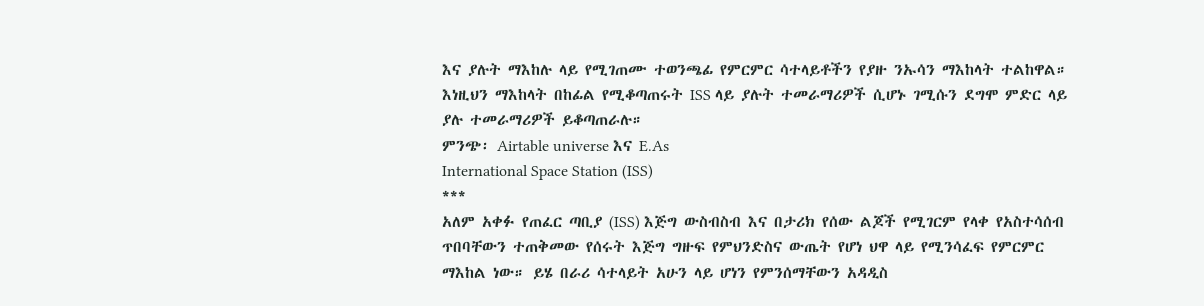እና ያሉት ማእከሉ ላይ የሚገጠሙ ተወንጫፊ የምርምር ሳተላይቶችን የያዙ ንኡሳን ማእከላት ተልከዋል። እነዚህን ማእከላት በከፊል የሚቆጣጠሩት ISS ላይ ያሉት ተመራማሪዎች ሲሆኑ ገሚሱን ደግሞ ምድር ላይ ያሉ ተመራማሪዎች ይቆጣጠራሉ።
ምንጭ፡ Airtable universe እና E.As
International Space Station (ISS)
***
አለም አቀፉ የጠፈር ጣቢያ (ISS) እጅግ ውስብስብ እና በታሪክ የሰው ልጆች የሚገርም የላቀ የአስተሳሰብ ጥበባቸውን ተጠቅመው የሰሩት እጅግ ግዙፍ የምህንድስና ውጤት የሆነ ህዋ ላይ የሚንሳፈፍ የምርምር ማእከል ነው። ይሄ በራሪ ሳተላይት አሁን ላይ ሆነን የምንሰማቸውን አዳዲስ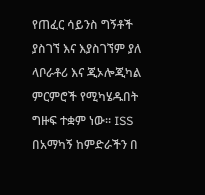የጠፈር ሳይንስ ግኝቶች ያስገኘ እና እያስገኘም ያለ ላቦራቶሪ እና ጂኦሎጂካል ምርምሮች የሚካሄዱበት ግዙፍ ተቋም ነው። ISS በአማካኝ ከምድራችን በ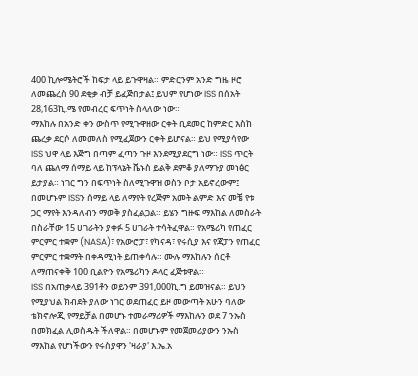400 ኪሎሜትሮች ከፍታ ላይ ይጉዋዛል። ምድርንም አንድ ግዜ ዞሮ ለመጨረስ 90 ደቂቃ ብቻ ይፈጅበታል፤ ይህም የሆነው ISS በሰአት 28,163ኪ.ሜ የመብረር ፍጥነት ስላለው ነው።
ማእከሉ በአንድ ቀን ውስጥ የሚጉዋዘው ርቀት ቢደመር ከምድር እስከ ጨረቃ ደርሶ ለመመለስ የሚፈጀውን ርቀት ይሆናል። ይህ የሚያሳየው ISS ህዋ ላይ እጅግ በጣም ፈጣን ጉዞ እንደሚያደርግ ነው። ISS ጥርት ባለ ጨለማ ሰማይ ላይ ከፕላኔት ቬኑስ ይልቅ ደምቆ ያለማጉያ መነፅር ይታያል። ነገር ግን በፍጥነት ስለሚጉዋዝ ወስን ቦታ አይኖረውም፤ በመሆኑም ISSን ሰማይ ላይ ለማየት የረጅም አመት ልምድ እና መቼ የቱ ጋር ማየት እንዳለብን ማወቅ ያስፈልጋል። ይሄን ግዙፍ ማእከል ለመስራት በስራቸው 15 ሀገራትን ያቀፉ 5 ሀገራት ተሳትፈዋል። የአሜሪካ የጠፈር ምርምር ተቋም (NASA)፣ የአውሮፓ፣ የካናዳ፣ የሩሲያ እና የጃፓን የጠፈር ምርምር ተቋማት በቀዳሚነት ይጠቀሳሉ። ሙሉ ማእከሉን ሰርቶ ለማጠናቀቅ 100 ቢልዮን የአሜሪካን ዶላር ፈጅቱዋል።
ISS በአጠቃላይ 391ቶን ወይንም 391,000ኪ.ግ ይመዝናል። ይህን የሚያህል ክብደት ያለው ነገር ወደጠፈር ይዞ መውጣት አሁን ባለው ቴክኖሎጂ የማይቻል በመሆኑ ተመራማሪዎች ማእከሉን ወደ 7 ንኡስ በመክፈል ሊወስዱት ችለዋል። በመሆኑም የመጀመሪያውን ንኡስ ማእከል የሆነችውን የሩስያዋን 'ዛራያ' እ.ኤ.አ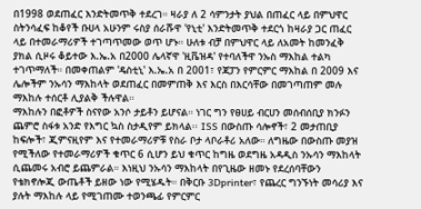በ1998 ወደጠፈር እንድትመጥቅ ተደረገ። ዛራያ ለ 2 ሳምንታት ያህል በጠፈር ላይ በምህዋር ስትንሳፈፍ ከቆየች ቡሀላ አሁንም ሩስያ ሰራሹዋ 'የኒቲ' እንድትመጥቅ ተደርጎ ከዛራያ ጋር ጠፈር ላይ በተመራማሪዎች ተገጣጥመው ወጥ ሆኑ። ሁለቱ ብቻ በምህዋር ላይ ለአመት ከመንፈቅ ያክል ሲዞሩ ቆይተው እ.ኤ.አ በ2000 ሌላኛዋ 'ዚቬዝዳ' የተባለችዋ ንኡስ ማእከል ተልካ ተገጥማለች። በመቀጠልም 'ዴስቲኒ' እ.ኤ.አ በ 2001፣ የጃፓን የምርምር ማእከል በ 2009 እና ሌሎችም ንኡሳን ማእከላት ወደጠፈር በመምጠቅ እና እርስ በእርሳቸው በመገጣጠም መሉ ማእከሉ ተሰርቶ ሊያልቅ ችሉዋል።
ማእከሉን በፎቶዎች ስናየው አንሶ ታይቶን ይሆናል። ነገር ግን የፀሀይ ብርሀን መሰብሰቢያ ክንፉን ጨምሮ ስፋቱ አንድ የእግር ኳስ ስታዲየም ይክላል፡፡ ISS በውስጡ ሳሎኖች፣ 2 መታጠቢያ ከፍሎች፣ ጂምናዚየም እና የተመራማሪዎቹ የስራ ቦታ ላቦራቶሪ አለው። ለግዜው በውስጡ መያዝ የሚችለው የተመራማሪዎች ቁጥር 6 ሲሆን ይህ ቁጥር ከግዜ ወደግዜ አዳዲስ ንኡሳን ማእከላት ሲጨመሩ አብሮ ይጨምራል። እነዚህ ንኡሳን ማእከላት በየጊዜው ዘመኑ የደረሰባቸውን የቴክኖሎጂ ውጤቶች ይዘው ነው የሚሄዱት። በቅርቡ 3Dprinter፣ የጨረር ግንኙነት መሳሪያ እና ያሉት ማእከሉ ላይ የሚገጠሙ ተወንጫፊ የምርምር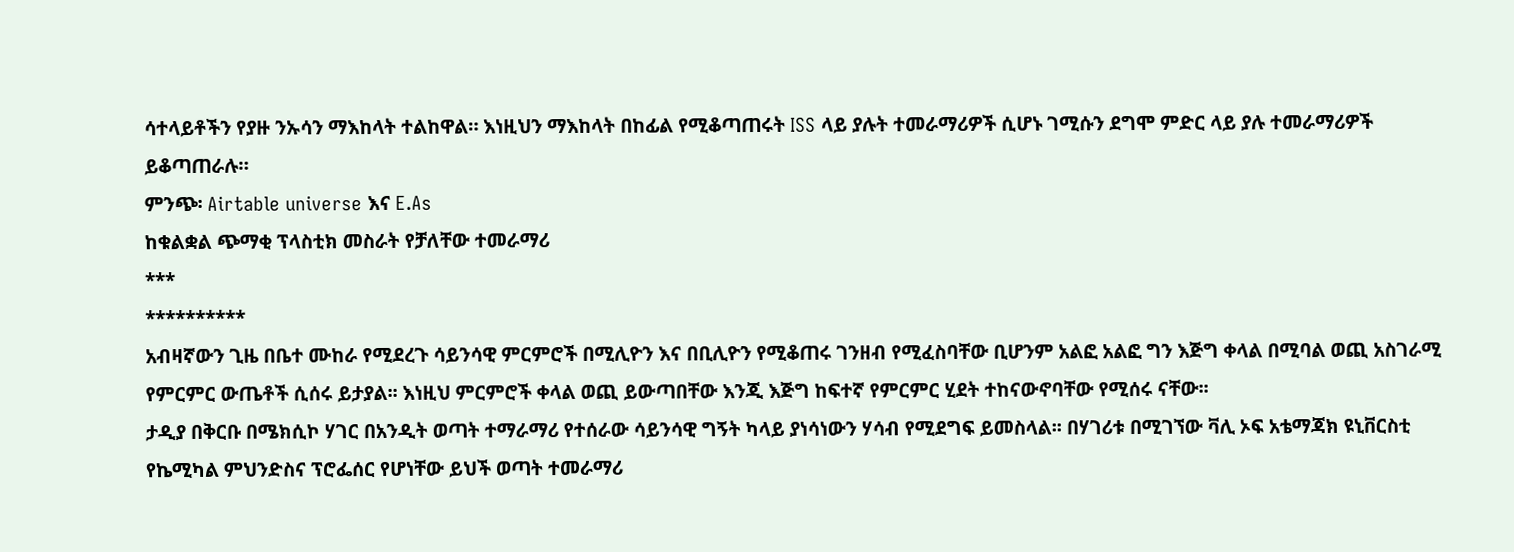ሳተላይቶችን የያዙ ንኡሳን ማእከላት ተልከዋል። እነዚህን ማእከላት በከፊል የሚቆጣጠሩት ISS ላይ ያሉት ተመራማሪዎች ሲሆኑ ገሚሱን ደግሞ ምድር ላይ ያሉ ተመራማሪዎች ይቆጣጠራሉ።
ምንጭ፡ Airtable universe እና E.As
ከቁልቋል ጭማቂ ፕላስቲክ መስራት የቻለቸው ተመራማሪ
***
**********
አብዛኛውን ጊዜ በቤተ ሙከራ የሚደረጉ ሳይንሳዊ ምርምሮች በሚሊዮን እና በቢሊዮን የሚቆጠሩ ገንዘብ የሚፈስባቸው ቢሆንም አልፎ አልፎ ግን እጅግ ቀላል በሚባል ወጪ አስገራሚ የምርምር ውጤቶች ሲሰሩ ይታያል፡፡ እነዚህ ምርምሮች ቀላል ወጪ ይውጣበቸው እንጂ እጅግ ከፍተኛ የምርምር ሂደት ተከናውኖባቸው የሚሰሩ ናቸው፡፡
ታዲያ በቅርቡ በሜክሲኮ ሃገር በአንዲት ወጣት ተማራማሪ የተሰራው ሳይንሳዊ ግኝት ካላይ ያነሳነውን ሃሳብ የሚደግፍ ይመስላል፡፡ በሃገሪቱ በሚገኘው ቫሊ ኦፍ አቴማጃክ ዩኒቨርስቲ የኬሚካል ምህንድስና ፕሮፌሰር የሆነቸው ይህች ወጣት ተመራማሪ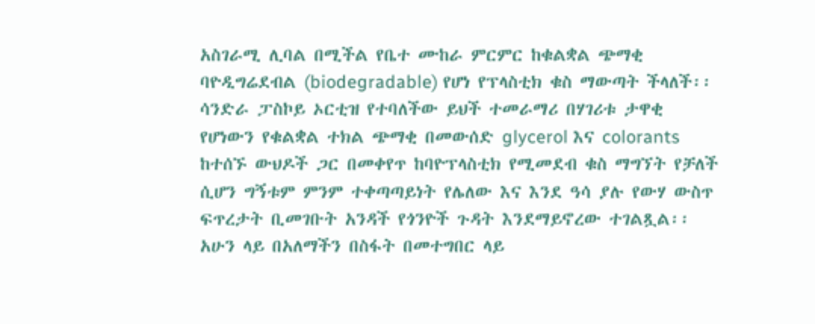አስገራሚ ሊባል በሚችል የቤተ ሙከራ ምርምር ከቁልቋል ጭማቂ ባዮዲግሬደብል (biodegradable) የሆነ የፕላስቲክ ቁስ ማውጣት ችላለች፡፡
ሳንድራ ፓስኮይ ኦርቲዝ የተባለችው ይህች ተመራማሪ በሃገሪቱ ታዋቂ የሆነውን የቁልቋል ተክል ጭማቂ በመውሰድ glycerol እና colorants ከተሰኙ ውህዶች ጋር በመቀየጥ ከባዮፕላስቲክ የሚመደብ ቁስ ማግኘት የቻለች ሲሆን ግኝቱም ምንም ተቀጣጣይነት የሌለው እና እንደ ዓሳ ያሉ የውሃ ውስጥ ፍጥረታት ቢመገቡት አንዳች የጎንዮች ጉዳት እንደማይኖረው ተገልጿል፡፡
አሁን ላይ በአለማችን በስፋት በመተግበር ላይ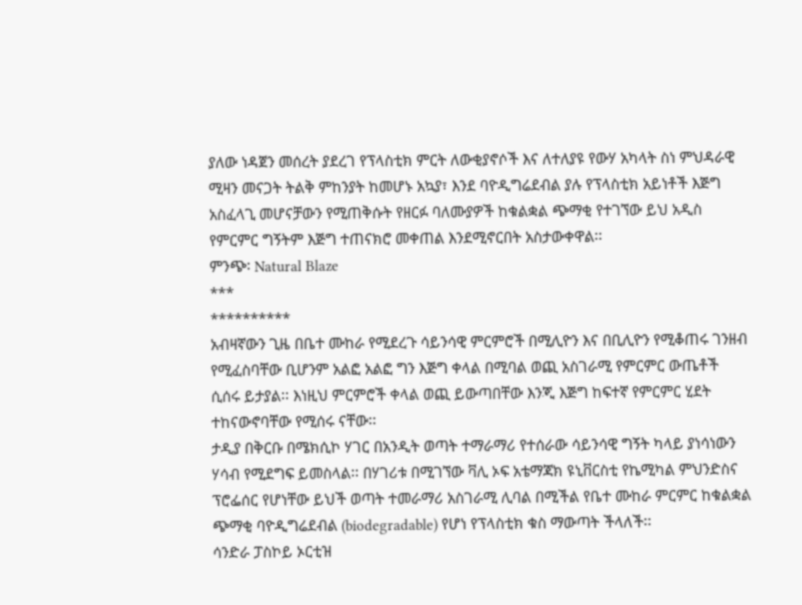ያለው ነዳጀን መሰረት ያደረገ የፕላስቲክ ምርት ለውቂያኖሶች እና ለተለያዩ የውሃ አካላት ስነ ምህዳራዊ ሚዛን መናጋት ትልቅ ምከንያት ከመሆኑ አኳያ፣ እንደ ባዮዲግሬደብል ያሉ የፕላስቲክ አይነቶች እጅግ አስፈላጊ መሆናቻውን የሚጠቅሱት የዘርፉ ባለሙያዎች ከቁልቋል ጭማቂ የተገኘው ይህ አዲስ የምርምር ግኝትም እጅግ ተጠናክሮ መቀጠል እንደሚኖርበት አስታውቀዋል፡፡
ምንጭ፡ Natural Blaze
***
**********
አብዛኛውን ጊዜ በቤተ ሙከራ የሚደረጉ ሳይንሳዊ ምርምሮች በሚሊዮን እና በቢሊዮን የሚቆጠሩ ገንዘብ የሚፈስባቸው ቢሆንም አልፎ አልፎ ግን እጅግ ቀላል በሚባል ወጪ አስገራሚ የምርምር ውጤቶች ሲሰሩ ይታያል፡፡ እነዚህ ምርምሮች ቀላል ወጪ ይውጣበቸው እንጂ እጅግ ከፍተኛ የምርምር ሂደት ተከናውኖባቸው የሚሰሩ ናቸው፡፡
ታዲያ በቅርቡ በሜክሲኮ ሃገር በአንዲት ወጣት ተማራማሪ የተሰራው ሳይንሳዊ ግኝት ካላይ ያነሳነውን ሃሳብ የሚደግፍ ይመስላል፡፡ በሃገሪቱ በሚገኘው ቫሊ ኦፍ አቴማጃክ ዩኒቨርስቲ የኬሚካል ምህንድስና ፕሮፌሰር የሆነቸው ይህች ወጣት ተመራማሪ አስገራሚ ሊባል በሚችል የቤተ ሙከራ ምርምር ከቁልቋል ጭማቂ ባዮዲግሬደብል (biodegradable) የሆነ የፕላስቲክ ቁስ ማውጣት ችላለች፡፡
ሳንድራ ፓስኮይ ኦርቲዝ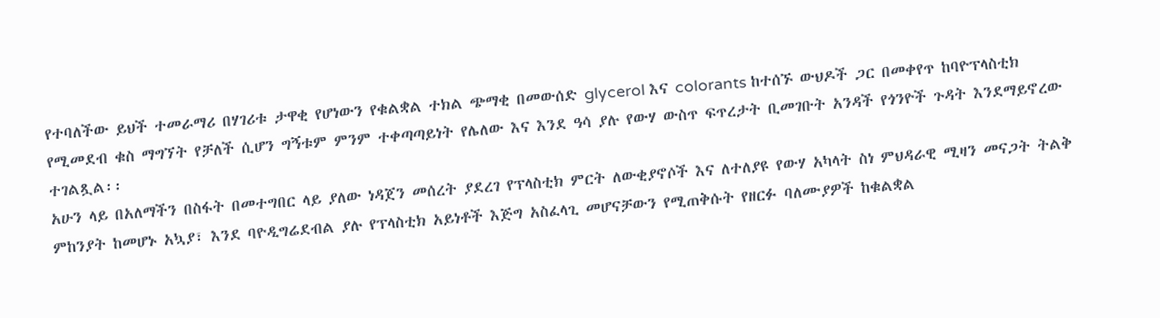የተባለችው ይህች ተመራማሪ በሃገሪቱ ታዋቂ የሆነውን የቁልቋል ተክል ጭማቂ በመውሰድ glycerol እና colorants ከተሰኙ ውህዶች ጋር በመቀየጥ ከባዮፕላስቲክ የሚመደብ ቁስ ማግኘት የቻለች ሲሆን ግኝቱም ምንም ተቀጣጣይነት የሌለው እና እንደ ዓሳ ያሉ የውሃ ውስጥ ፍጥረታት ቢመገቡት አንዳች የጎንዮች ጉዳት እንደማይኖረው ተገልጿል፡፡
አሁን ላይ በአለማችን በስፋት በመተግበር ላይ ያለው ነዳጀን መሰረት ያደረገ የፕላስቲክ ምርት ለውቂያኖሶች እና ለተለያዩ የውሃ አካላት ስነ ምህዳራዊ ሚዛን መናጋት ትልቅ ምከንያት ከመሆኑ አኳያ፣ እንደ ባዮዲግሬደብል ያሉ የፕላስቲክ አይነቶች እጅግ አስፈላጊ መሆናቻውን የሚጠቅሱት የዘርፉ ባለሙያዎች ከቁልቋል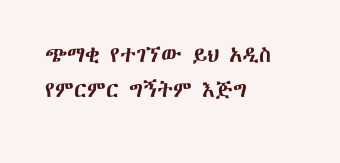ጭማቂ የተገኘው ይህ አዲስ የምርምር ግኝትም እጅግ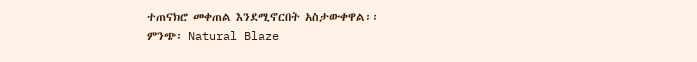ተጠናክሮ መቀጠል እንደሚኖርበት አስታውቀዋል፡፡
ምንጭ፡ Natural Blaze